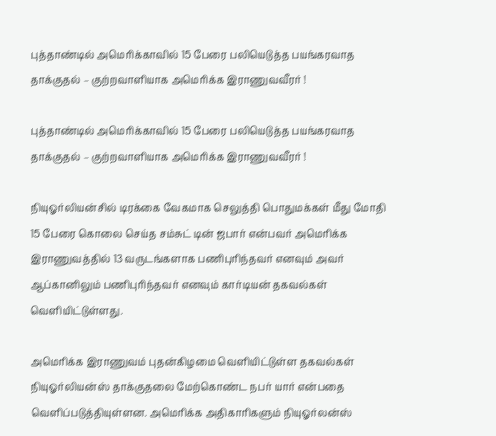புத்தாண்டில் அமெரிக்காவில் 15 பேரை பலியெடுத்த பயங்கரவாத தாக்குதல் – குற்றவாளியாக அமெரிக்க இராணுவவீரர் !

புத்தாண்டில் அமெரிக்காவில் 15 பேரை பலியெடுத்த பயங்கரவாத தாக்குதல் – குற்றவாளியாக அமெரிக்க இராணுவவீரர் !

நியுஓர்லியன்சில் டிரக்கை வேகமாக செலுத்தி பொதுமக்கள் மீது மோதி 15 பேரை கொலை செய்த சம்சுட் டின் ஜபார் என்பவர் அமெரிக்க இராணுவத்தில் 13 வருடங்களாக பணிபுரிந்தவர் எனவும் அவர்  ஆப்கானிலும் பணிபுரிந்தவர் எனவும் கார்டியன் தகவல்கள் வெளியிட்டுள்ளது.

அமெரிக்க இராணுவம் புதன்கிழமை வெளியிட்டுள்ள தகவல்கள்  நியுஓர்லியன்ஸ் தாக்குதலை மேற்கொண்ட நபர் யார் என்பதை  வெளிப்படுத்தியுள்ளன. அமெரிக்க அதிகாரிகளும் நியுஓர்லன்ஸ்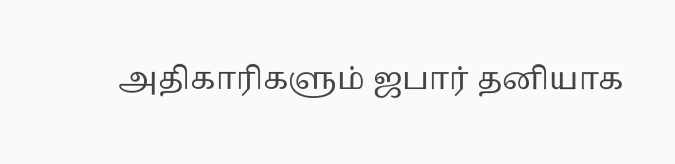அதிகாரிகளும் ஜபார் தனியாக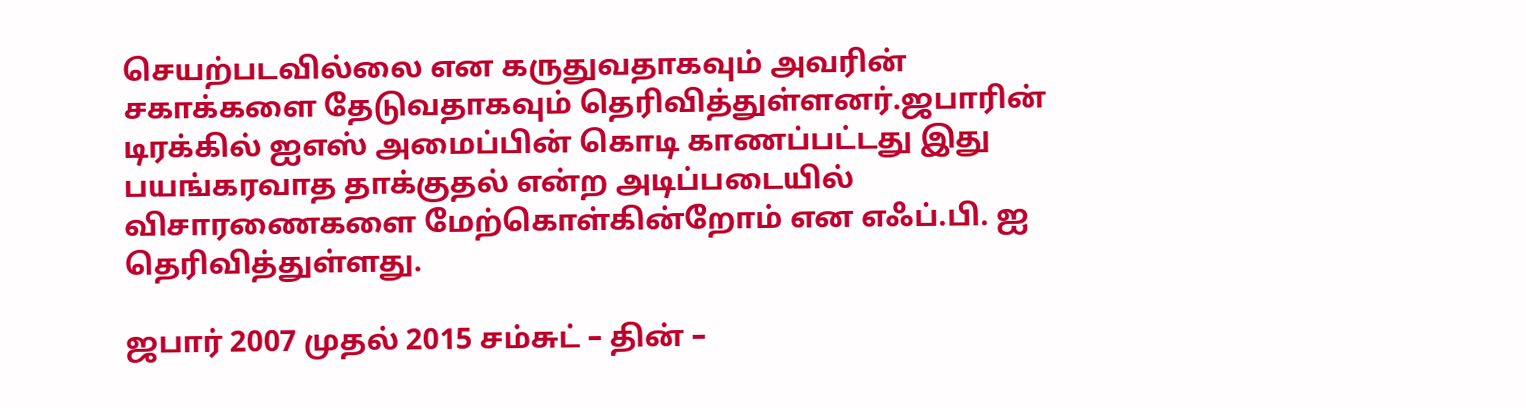செயற்படவில்லை என கருதுவதாகவும் அவரின் சகாக்களை தேடுவதாகவும் தெரிவித்துள்ளனர்.ஜபாரின் டிரக்கில் ஐஎஸ் அமைப்பின் கொடி காணப்பட்டது இது பயங்கரவாத தாக்குதல் என்ற அடிப்படையில் விசாரணைகளை மேற்கொள்கின்றோம் என எஃப்.பி. ஐ தெரிவித்துள்ளது.

ஜபார் 2007 முதல் 2015 சம்சுட் – தின் –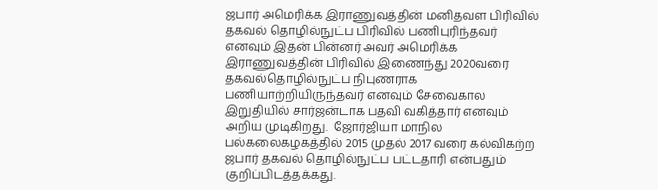ஜபார் அமெரிக்க இராணுவத்தின் மனிதவள பிரிவில் தகவல் தொழில்நுட்ப பிரிவில் பணிபுரிந்தவர் எனவும் இதன் பின்னர் அவர் அமெரிக்க இராணுவத்தின் பிரிவில் இணைந்து 2020வரை தகவல்தொழில்நுட்ப நிபுணராக பணியாற்றியிருந்தவர் எனவும் சேவைகால இறுதியில் சார்ஜன்டாக பதவி வகித்தார் எனவும் அறிய முடிகிறது.  ஜோர்ஜியா மாநில பல்கலைகழகத்தில் 2015 முதல் 2017 வரை கல்விகற்ற ஜபார் தகவல் தொழில்நுட்ப பட்டதாரி என்பதும் குறிப்பிடத்தக்கது.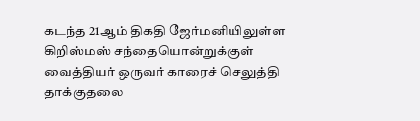கடந்த 21ஆம் திகதி ஜேர்மனியிலுள்ள கிறிஸ்மஸ் சந்தையொன்றுக்குள் வைத்தியர் ஒருவர் காரைச் செலுத்தி தாக்குதலை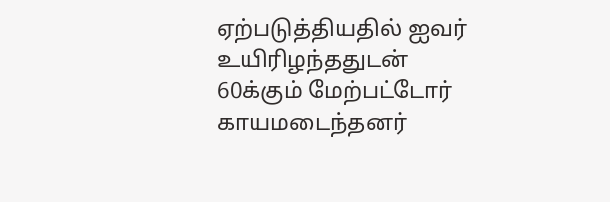ஏற்படுத்தியதில் ஐவர் உயிரிழந்ததுடன் 60க்கும் மேற்பட்டோர் காயமடைந்தனர்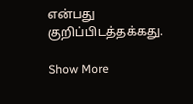என்பது குறிப்பிடத்தக்கது.

Show More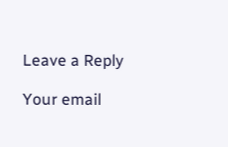Leave a Reply

Your email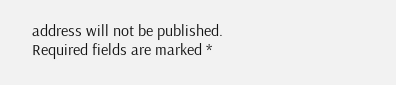address will not be published. Required fields are marked *